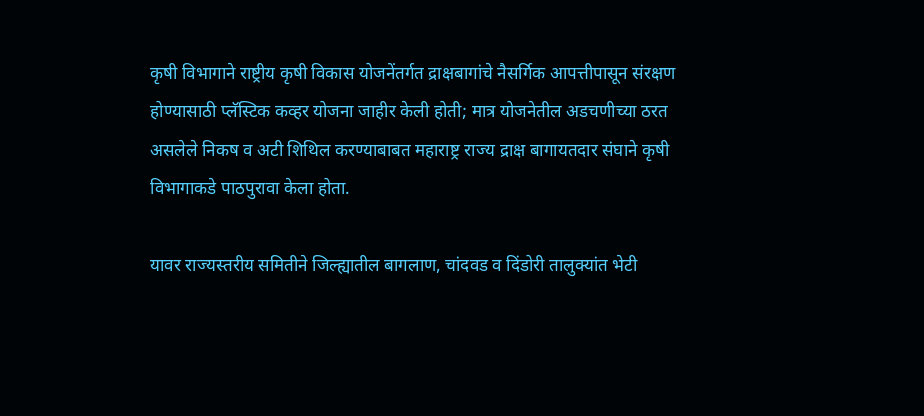कृषी विभागाने राष्ट्रीय कृषी विकास योजनेंतर्गत द्राक्षबागांचे नैसर्गिक आपत्तीपासून संरक्षण होण्यासाठी प्लॅस्टिक कव्हर योजना जाहीर केली होती; मात्र योजनेतील अडचणीच्या ठरत असलेले निकष व अटी शिथिल करण्याबाबत महाराष्ट्र राज्य द्राक्ष बागायतदार संघाने कृषी विभागाकडे पाठपुरावा केला होता.

यावर राज्यस्तरीय समितीने जिल्ह्यातील बागलाण, चांदवड व दिंडोरी तालुक्यांत भेटी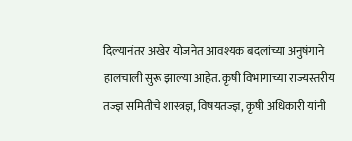दिल्यानंतर अखेर योजनेत आवश्यक बदलांच्या अनुषंगाने हालचाली सुरू झाल्या आहेत. कृषी विभागाच्या राज्यस्तरीय तज्ज्ञ समितीचे शास्त्रज्ञ, विषयतज्ज्ञ, कृषी अधिकारी यांनी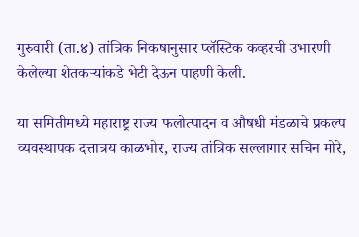गुरुवारी (ता.४) तांत्रिक निकषानुसार प्लॅस्टिक कव्हरची उभारणी केलेल्या शेतकऱ्यांकडे भेटी देऊन पाहणी केली.

या समितीमध्ये महाराष्ट्र राज्य फलोत्पादन व औषधी मंडळाचे प्रकल्प व्यवस्थापक दत्तात्रय काळभोर, राज्य तांत्रिक सल्लागार सचिन मोरे,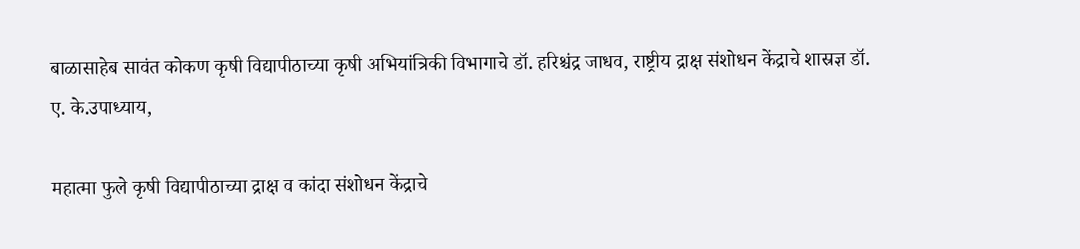बाळासाहेब सावंत कोकण कृषी विद्यापीठाच्या कृषी अभियांत्रिकी विभागाचे डॉ. हरिश्चंद्र जाधव, राष्ट्रीय द्राक्ष संशोधन केंद्राचे शास्रज्ञ डॉ. ए. के.उपाध्याय,

महात्मा फुले कृषी विद्यापीठाच्या द्राक्ष व कांदा संशोधन केंद्राचे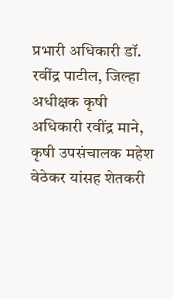प्रभारी अधिकारी डॉ. रवींद्र पाटील, जिल्हा अधीक्षक कृषी अधिकारी रवींद्र माने, कृषी उपसंचालक महेश वेठेकर यांसह शेतकरी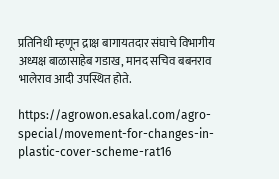प्रतिनिधी म्हणून द्राक्ष बागायतदार संघाचे विभागीय अध्यक्ष बाळासाहेब गडाख, मानद सचिव बबनराव भालेराव आदी उपस्थित होते.

https://agrowon.esakal.com/agro-special/movement-for-changes-in-plastic-cover-scheme-rat16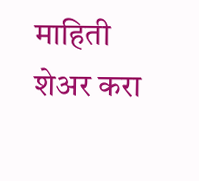माहिती शेअर करा